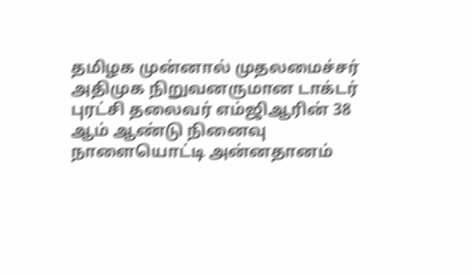தமிழக முன்னால் முதலமைச்சர் அதிமுக நிறுவனருமான டாக்டர் புரட்சி தலைவர் எம்ஜிஆரின் 38 ஆம் ஆண்டு நினைவு நாளையொட்டி அன்னதானம்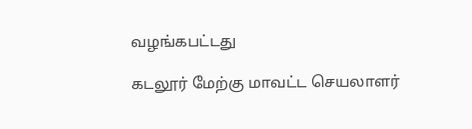வழங்கபட்டது

கடலூர் மேற்கு மாவட்ட செயலாளர்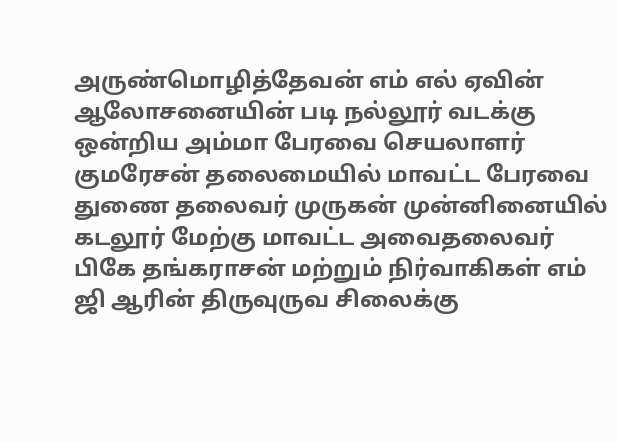அருண்மொழித்தேவன் எம் எல் ஏவின் ஆலோசனையின் படி நல்லூர் வடக்கு ஒன்றிய அம்மா பேரவை செயலாளர் குமரேசன் தலைமையில் மாவட்ட பேரவை துணை தலைவர் முருகன் முன்னினையில் கடலூர் மேற்கு மாவட்ட அவைதலைவர் பிகே தங்கராசன் மற்றும் நிர்வாகிகள் எம் ஜி ஆரின் திருவுருவ சிலைக்கு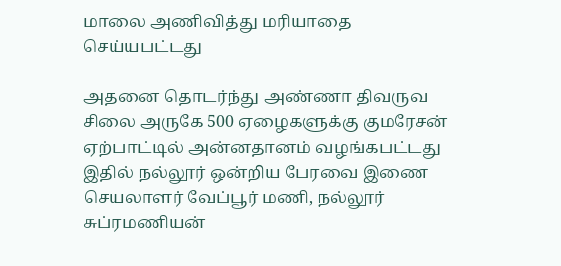மாலை அணிவித்து மரியாதை செய்யபட்டது

அதனை தொடர்ந்து அண்ணா திவருவ சிலை அருகே 500 ஏழைகளுக்கு குமரேசன் ஏற்பாட்டில் அன்னதானம் வழங்கபட்டது இதில் நல்லூர் ஒன்றிய பேரவை இணை செயலாளர் வேப்பூர் மணி, நல்லூர் சுப்ரமணியன்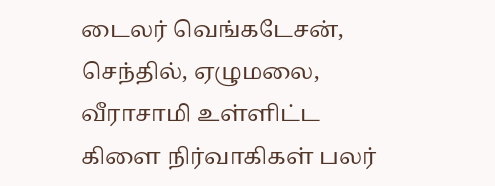டைலர் வெங்கடேசன், செந்தில், ஏழுமலை, வீராசாமி உள்ளிட்ட கிளை நிர்வாகிகள் பலர்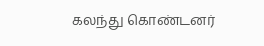கலந்து கொண்டனர்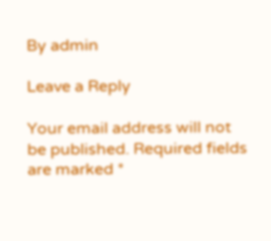By admin

Leave a Reply

Your email address will not be published. Required fields are marked *